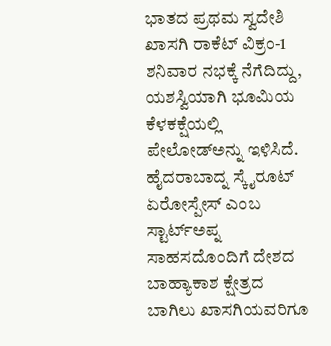ಭಾತದ ಪ್ರಥಮ ಸ್ವದೇಶಿ ಖಾಸಗಿ ರಾಕೆಟ್ ವಿಕ್ರಂ-1 ಶನಿವಾರ ನಭಕ್ಕೆ ನೆಗೆದಿದ್ದು, ಯಶಸ್ವಿಯಾಗಿ ಭೂಮಿಯ ಕೆಳಕಕ್ಷೆಯಲ್ಲಿ ಪೇಲೋಡ್ಅನ್ನು ಇಳಿಸಿದೆ. ಹೈದರಾಬಾದ್ನ ಸ್ಕೈರೂಟ್ ಏರೋಸ್ಪೇಸ್ ಎಂಬ ಸ್ಟಾರ್ಟ್ಅಪ್ನ ಸಾಹಸದೊಂದಿಗೆ ದೇಶದ ಬಾಹ್ಯಾಕಾಶ ಕ್ಷೇತ್ರದ ಬಾಗಿಲು ಖಾಸಗಿಯವರಿಗೂ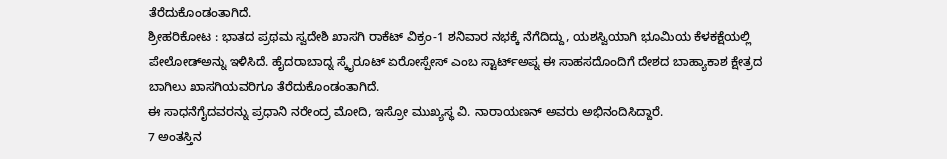ತೆರೆದುಕೊಂಡಂತಾಗಿದೆ.
ಶ್ರೀಹರಿಕೋಟ : ಭಾತದ ಪ್ರಥಮ ಸ್ವದೇಶಿ ಖಾಸಗಿ ರಾಕೆಟ್ ವಿಕ್ರಂ-1 ಶನಿವಾರ ನಭಕ್ಕೆ ನೆಗೆದಿದ್ದು, ಯಶಸ್ವಿಯಾಗಿ ಭೂಮಿಯ ಕೆಳಕಕ್ಷೆಯಲ್ಲಿ ಪೇಲೋಡ್ಅನ್ನು ಇಳಿಸಿದೆ. ಹೈದರಾಬಾದ್ನ ಸ್ಕೈರೂಟ್ ಏರೋಸ್ಪೇಸ್ ಎಂಬ ಸ್ಟಾರ್ಟ್ಅಪ್ನ ಈ ಸಾಹಸದೊಂದಿಗೆ ದೇಶದ ಬಾಹ್ಯಾಕಾಶ ಕ್ಷೇತ್ರದ ಬಾಗಿಲು ಖಾಸಗಿಯವರಿಗೂ ತೆರೆದುಕೊಂಡಂತಾಗಿದೆ.
ಈ ಸಾಧನೆಗೈದವರನ್ನು ಪ್ರಧಾನಿ ನರೇಂದ್ರ ಮೋದಿ, ಇಸ್ರೋ ಮುಖ್ಯಸ್ಥ ವಿ. ನಾರಾಯಣನ್ ಅವರು ಅಭಿನಂದಿಸಿದ್ದಾರೆ.
7 ಅಂತಸ್ತಿನ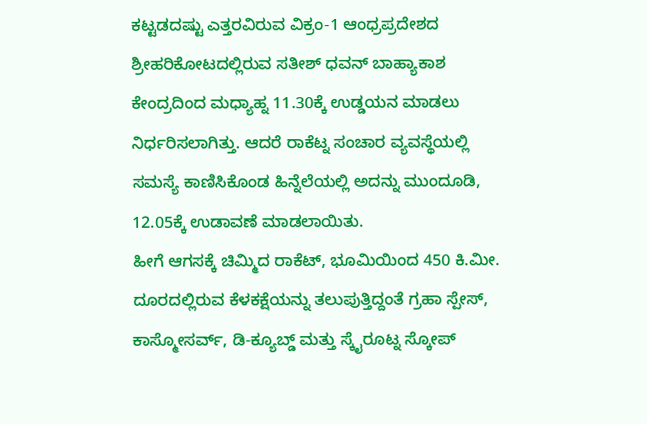ಕಟ್ಟಡದಷ್ಟು ಎತ್ತರವಿರುವ ವಿಕ್ರಂ-1 ಆಂಧ್ರಪ್ರದೇಶದ ಶ್ರೀಹರಿಕೋಟದಲ್ಲಿರುವ ಸತೀಶ್ ಧವನ್ ಬಾಹ್ಯಾಕಾಶ ಕೇಂದ್ರದಿಂದ ಮಧ್ಯಾಹ್ನ 11.30ಕ್ಕೆ ಉಡ್ಡಯನ ಮಾಡಲು ನಿರ್ಧರಿಸಲಾಗಿತ್ತು. ಆದರೆ ರಾಕೆಟ್ನ ಸಂಚಾರ ವ್ಯವಸ್ಥೆಯಲ್ಲಿ ಸಮಸ್ಯೆ ಕಾಣಿಸಿಕೊಂಡ ಹಿನ್ನೆಲೆಯಲ್ಲಿ ಅದನ್ನು ಮುಂದೂಡಿ, 12.05ಕ್ಕೆ ಉಡಾವಣೆ ಮಾಡಲಾಯಿತು.
ಹೀಗೆ ಆಗಸಕ್ಕೆ ಚಿಮ್ಮಿದ ರಾಕೆಟ್, ಭೂಮಿಯಿಂದ 450 ಕಿ.ಮೀ. ದೂರದಲ್ಲಿರುವ ಕೆಳಕಕ್ಷೆಯನ್ನು ತಲುಪುತ್ತಿದ್ದಂತೆ ಗ್ರಹಾ ಸ್ಪೇಸ್, ಕಾಸ್ಮೋಸರ್ವ್, ಡಿ-ಕ್ಯೂಬ್ಡ್ ಮತ್ತು ಸ್ಕೈರೂಟ್ನ ಸ್ಕೋಪ್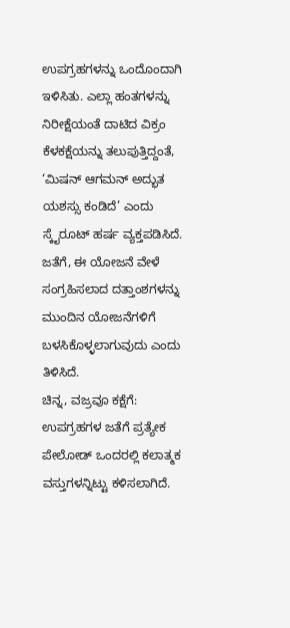ಉಪಗ್ರಹಗಳನ್ನು ಒಂದೊಂದಾಗಿ ಇಳಿಸಿತು. ಎಲ್ಲಾ ಹಂತಗಳನ್ನು ನಿರೀಕ್ಷೆಯಂತೆ ದಾಟಿದ ವಿಕ್ರಂ ಕೆಳಕಕ್ಷೆಯನ್ನು ತಲುಪುತ್ತಿದ್ದಂತೆ, ‘ಮಿಷನ್ ಆಗಮನ್ ಅದ್ಭುತ ಯಶಸ್ಸು ಕಂಡಿದೆ’ ಎಂದು ಸ್ಕೈರೂಟ್ ಹರ್ಷ ವ್ಯಕ್ತಪಡಿಸಿದೆ.
ಜತೆಗೆ, ಈ ಯೋಜನೆ ವೇಳೆ ಸಂಗ್ರಹಿಸಲಾದ ದತ್ತಾಂಶಗಳನ್ನು ಮುಂದಿನ ಯೋಜನೆಗಳಿಗೆ ಬಳಸಿಕೊಳ್ಳಲಾಗುವುದು ಎಂದು ತಿಳಿಸಿದೆ.
ಚಿನ್ನ, ವಜ್ರವೂ ಕಕ್ಷೆಗೆ:
ಉಪಗ್ರಹಗಳ ಜತೆಗೆ ಪ್ರತ್ಯೇಕ ಪೇಲೋಡ್ ಒಂದರಲ್ಲಿ ಕಲಾತ್ಮಕ ವಸ್ತುಗಳನ್ನಿಟ್ಟು ಕಳಿಸಲಾಗಿದೆ.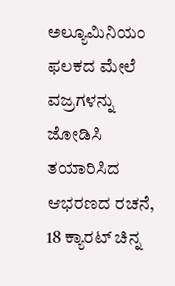ಅಲ್ಯೂಮಿನಿಯಂ ಫಲಕದ ಮೇಲೆ ವಜ್ರಗಳನ್ನು ಜೋಡಿಸಿ ತಯಾರಿಸಿದ ಆಭರಣದ ರಚನೆ, 18 ಕ್ಯಾರಟ್ ಚಿನ್ನ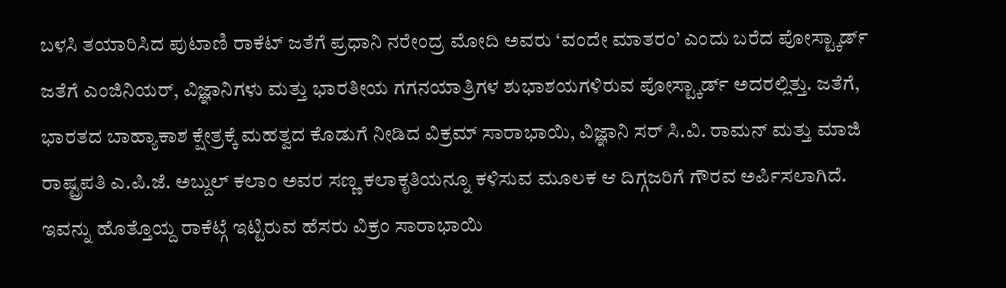ಬಳಸಿ ತಯಾರಿಸಿದ ಪುಟಾಣಿ ರಾಕೆಟ್ ಜತೆಗೆ ಪ್ರಧಾನಿ ನರೇಂದ್ರ ಮೋದಿ ಅವರು ‘ವಂದೇ ಮಾತರಂ’ ಎಂದು ಬರೆದ ಪೋಸ್ಟ್ಕಾರ್ಡ್ ಜತೆಗೆ ಎಂಜಿನಿಯರ್, ವಿಜ್ಞಾನಿಗಳು ಮತ್ತು ಭಾರತೀಯ ಗಗನಯಾತ್ರಿಗಳ ಶುಭಾಶಯಗಳಿರುವ ಪೋಸ್ಟ್ಕಾರ್ಡ್ ಅದರಲ್ಲಿತ್ತು. ಜತೆಗೆ, ಭಾರತದ ಬಾಹ್ಯಾಕಾಶ ಕ್ಷೇತ್ರಕ್ಕೆ ಮಹತ್ವದ ಕೊಡುಗೆ ನೀಡಿದ ವಿಕ್ರಮ್ ಸಾರಾಭಾಯಿ, ವಿಜ್ಞಾನಿ ಸರ್ ಸಿ.ವಿ. ರಾಮನ್ ಮತ್ತು ಮಾಜಿ ರಾಷ್ಟ್ರಪತಿ ಎ.ಪಿ.ಜೆ. ಅಬ್ದುಲ್ ಕಲಾಂ ಅವರ ಸಣ್ಣ ಕಲಾಕೃತಿಯನ್ನೂ ಕಳಿಸುವ ಮೂಲಕ ಆ ದಿಗ್ಗಜರಿಗೆ ಗೌರವ ಅರ್ಪಿಸಲಾಗಿದೆ. ಇವನ್ನು ಹೊತ್ತೊಯ್ದ ರಾಕೆಟ್ಗೆ ಇಟ್ಟಿರುವ ಹೆಸರು ವಿಕ್ರಂ ಸಾರಾಭಾಯಿ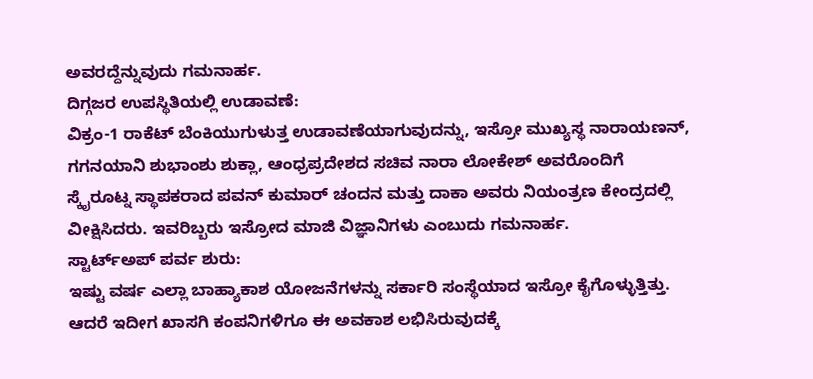ಅವರದ್ದೆನ್ನುವುದು ಗಮನಾರ್ಹ.
ದಿಗ್ಗಜರ ಉಪಸ್ಥಿತಿಯಲ್ಲಿ ಉಡಾವಣೆ:
ವಿಕ್ರಂ-1 ರಾಕೆಟ್ ಬೆಂಕಿಯುಗುಳುತ್ತ ಉಡಾವಣೆಯಾಗುವುದನ್ನು, ಇಸ್ರೋ ಮುಖ್ಯಸ್ಥ ನಾರಾಯಣನ್, ಗಗನಯಾನಿ ಶುಭಾಂಶು ಶುಕ್ಲಾ, ಆಂಧ್ರಪ್ರದೇಶದ ಸಚಿವ ನಾರಾ ಲೋಕೇಶ್ ಅವರೊಂದಿಗೆ ಸ್ಕೈರೂಟ್ನ ಸ್ಥಾಪಕರಾದ ಪವನ್ ಕುಮಾರ್ ಚಂದನ ಮತ್ತು ದಾಕಾ ಅವರು ನಿಯಂತ್ರಣ ಕೇಂದ್ರದಲ್ಲಿ ವೀಕ್ಷಿಸಿದರು. ಇವರಿಬ್ಬರು ಇಸ್ರೋದ ಮಾಜಿ ವಿಜ್ಞಾನಿಗಳು ಎಂಬುದು ಗಮನಾರ್ಹ.
ಸ್ಟಾರ್ಟ್ಅಪ್ ಪರ್ವ ಶುರು:
ಇಷ್ಟು ವರ್ಷ ಎಲ್ಲಾ ಬಾಹ್ಯಾಕಾಶ ಯೋಜನೆಗಳನ್ನು ಸರ್ಕಾರಿ ಸಂಸ್ಥೆಯಾದ ಇಸ್ರೋ ಕೈಗೊಳ್ಳುತ್ತಿತ್ತು. ಆದರೆ ಇದೀಗ ಖಾಸಗಿ ಕಂಪನಿಗಳಿಗೂ ಈ ಅವಕಾಶ ಲಭಿಸಿರುವುದಕ್ಕೆ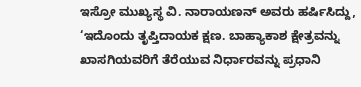ಇಸ್ರೋ ಮುಖ್ಯಸ್ಥ ವಿ. ನಾರಾಯಣನ್ ಅವರು ಹರ್ಷಿಸಿದ್ದು, ‘ಇದೊಂದು ತೃಪ್ತಿದಾಯಕ ಕ್ಷಣ. ಬಾಹ್ಯಾಕಾಶ ಕ್ಷೇತ್ರವನ್ನು ಖಾಸಗಿಯವರಿಗೆ ತೆರೆಯುವ ನಿರ್ಧಾರವನ್ನು ಪ್ರಧಾನಿ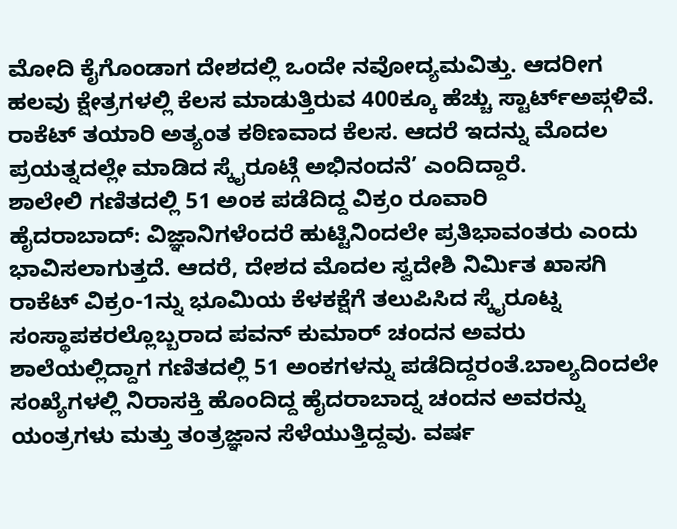ಮೋದಿ ಕೈಗೊಂಡಾಗ ದೇಶದಲ್ಲಿ ಒಂದೇ ನವೋದ್ಯಮವಿತ್ತು. ಆದರೀಗ ಹಲವು ಕ್ಷೇತ್ರಗಳಲ್ಲಿ ಕೆಲಸ ಮಾಡುತ್ತಿರುವ 400ಕ್ಕೂ ಹೆಚ್ಚು ಸ್ಟಾರ್ಟ್ಅಪ್ಗಳಿವೆ. ರಾಕೆಟ್ ತಯಾರಿ ಅತ್ಯಂತ ಕಠಿಣವಾದ ಕೆಲಸ. ಆದರೆ ಇದನ್ನು ಮೊದಲ ಪ್ರಯತ್ನದಲ್ಲೇ ಮಾಡಿದ ಸ್ಕೈರೂಟ್ಗೆ ಅಭಿನಂದನೆ’ ಎಂದಿದ್ದಾರೆ.
ಶಾಲೇಲಿ ಗಣಿತದಲ್ಲಿ 51 ಅಂಕ ಪಡೆದಿದ್ದ ವಿಕ್ರಂ ರೂವಾರಿ
ಹೈದರಾಬಾದ್: ವಿಜ್ಞಾನಿಗಳೆಂದರೆ ಹುಟ್ಟಿನಿಂದಲೇ ಪ್ರತಿಭಾವಂತರು ಎಂದು ಭಾವಿಸಲಾಗುತ್ತದೆ. ಆದರೆ, ದೇಶದ ಮೊದಲ ಸ್ವದೇಶಿ ನಿರ್ಮಿತ ಖಾಸಗಿ ರಾಕೆಟ್ ವಿಕ್ರಂ-1ನ್ನು ಭೂಮಿಯ ಕೆಳಕಕ್ಷೆಗೆ ತಲುಪಿಸಿದ ಸ್ಕೈರೂಟ್ನ ಸಂಸ್ಥಾಪಕರಲ್ಲೊಬ್ಬರಾದ ಪವನ್ ಕುಮಾರ್ ಚಂದನ ಅವರು ಶಾಲೆಯಲ್ಲಿದ್ದಾಗ ಗಣಿತದಲ್ಲಿ 51 ಅಂಕಗಳನ್ನು ಪಡೆದಿದ್ದರಂತೆ.ಬಾಲ್ಯದಿಂದಲೇ ಸಂಖ್ಯೆಗಳಲ್ಲಿ ನಿರಾಸಕ್ತಿ ಹೊಂದಿದ್ದ ಹೈದರಾಬಾದ್ನ ಚಂದನ ಅವರನ್ನು ಯಂತ್ರಗಳು ಮತ್ತು ತಂತ್ರಜ್ಞಾನ ಸೆಳೆಯುತ್ತಿದ್ದವು. ವರ್ಷ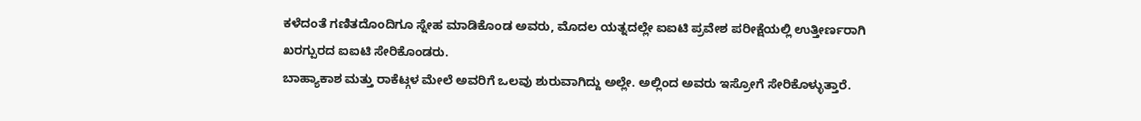ಕಳೆದಂತೆ ಗಣಿತದೊಂದಿಗೂ ಸ್ನೇಹ ಮಾಡಿಕೊಂಡ ಅವರು, ಮೊದಲ ಯತ್ನದಲ್ಲೇ ಐಐಟಿ ಪ್ರವೇಶ ಪರೀಕ್ಷೆಯಲ್ಲಿ ಉತ್ತೀರ್ಣರಾಗಿ ಖರಗ್ಪುರದ ಐಐಟಿ ಸೇರಿಕೊಂಡರು.
ಬಾಹ್ಯಾಕಾಶ ಮತ್ತು ರಾಕೆಟ್ಗಳ ಮೇಲೆ ಅವರಿಗೆ ಒಲವು ಶುರುವಾಗಿದ್ದು ಅಲ್ಲೇ. ಅಲ್ಲಿಂದ ಅವರು ಇಸ್ರೋಗೆ ಸೇರಿಕೊಳ್ಳುತ್ತಾರೆ.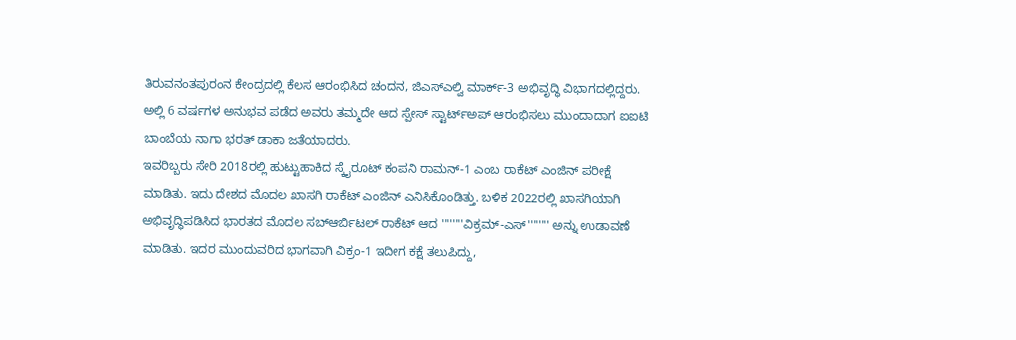ತಿರುವನಂತಪುರಂನ ಕೇಂದ್ರದಲ್ಲಿ ಕೆಲಸ ಆರಂಭಿಸಿದ ಚಂದನ, ಜಿಎಸ್ಎಲ್ವಿ ಮಾರ್ಕ್-3 ಅಭಿವೃದ್ಧಿ ವಿಭಾಗದಲ್ಲಿದ್ದರು. ಅಲ್ಲಿ 6 ವರ್ಷಗಳ ಅನುಭವ ಪಡೆದ ಅವರು ತಮ್ಮದೇ ಆದ ಸ್ಪೇಸ್ ಸ್ಟಾರ್ಟ್ಅಪ್ ಆರಂಭಿಸಲು ಮುಂದಾದಾಗ ಐಐಟಿ ಬಾಂಬೆಯ ನಾಗಾ ಭರತ್ ಡಾಕಾ ಜತೆಯಾದರು.
ಇವರಿಬ್ಬರು ಸೇರಿ 2018ರಲ್ಲಿ ಹುಟ್ಟುಹಾಕಿದ ಸ್ಕೈರೂಟ್ ಕಂಪನಿ ರಾಮನ್-1 ಎಂಬ ರಾಕೆಟ್ ಎಂಜಿನ್ ಪರೀಕ್ಷೆ ಮಾಡಿತು. ಇದು ದೇಶದ ಮೊದಲ ಖಾಸಗಿ ರಾಕೆಟ್ ಎಂಜಿನ್ ಎನಿಸಿಕೊಂಡಿತ್ತು. ಬಳಿಕ 2022ರಲ್ಲಿ ಖಾಸಗಿಯಾಗಿ ಅಭಿವೃದ್ಧಿಪಡಿಸಿದ ಭಾರತದ ಮೊದಲ ಸಬ್ಆರ್ಬಿಟಲ್ ರಾಕೆಟ್ ಆದ ''''''''ವಿಕ್ರಮ್-ಎಸ್'''''''' ಅನ್ನು ಉಡಾವಣೆ ಮಾಡಿತು. ಇದರ ಮುಂದುವರಿದ ಭಾಗವಾಗಿ ವಿಕ್ರಂ-1 ಇದೀಗ ಕಕ್ಷೆ ತಲುಪಿದ್ದು,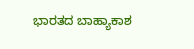ಭಾರತದ ಬಾಹ್ಯಾಕಾಶ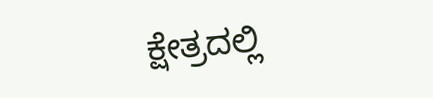ಕ್ಷೇತ್ರದಲ್ಲಿ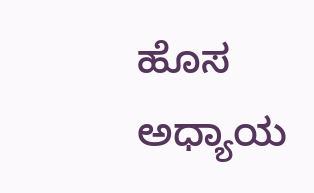ಹೊಸ ಅಧ್ಯಾಯ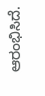ಆರಂಭಿಸಿದೆ.